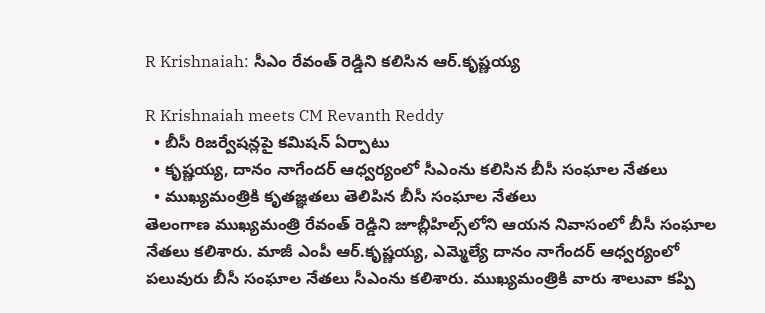R Krishnaiah: సీఎం రేవంత్ రెడ్డిని కలిసిన ఆర్.కృష్ణయ్య

R Krishnaiah meets CM Revanth Reddy
  • బీసీ రిజర్వేషన్లపై కమిషన్ ఏర్పాటు
  • కృష్ణయ్య, దానం నాగేందర్ ఆధ్వర్యంలో సీఎంను కలిసిన బీసీ సంఘాల నేతలు
  • ముఖ్యమంత్రికి కృతజ్ఞతలు తెలిపిన బీసీ సంఘాల నేతలు
తెలంగాణ ముఖ్యమంత్రి రేవంత్ రెడ్డిని జూబ్లీహిల్స్‌లోని ఆయన నివాసంలో బీసీ సంఘాల నేతలు కలిశారు. మాజీ ఎంపీ ఆర్.కృష్ణయ్య, ఎమ్మెల్యే దానం నాగేందర్ ఆధ్వర్యంలో పలువురు బీసీ సంఘాల నేతలు సీఎంను కలిశారు. ముఖ్యమంత్రికి వారు శాలువా కప్పి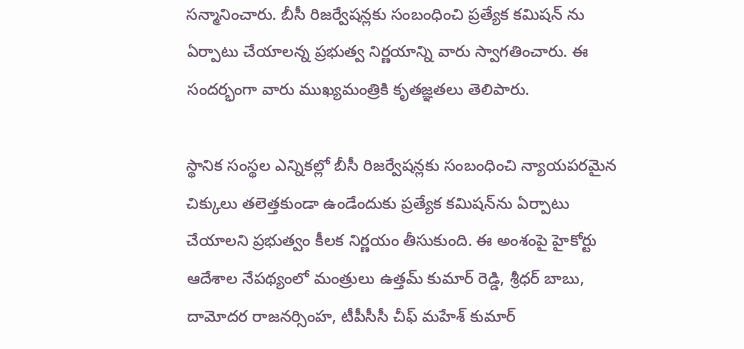సన్మానించారు. బీసీ రిజర్వేషన్లకు సంబంధించి ప్రత్యేక కమిషన్ ను ఏర్పాటు చేయాలన్న ప్రభుత్వ నిర్ణయాన్ని వారు స్వాగతించారు. ఈ సందర్భంగా వారు ముఖ్యమంత్రికి కృతజ్ఞతలు తెలిపారు.

స్థానిక సంస్థల ఎన్నికల్లో బీసీ రిజర్వేషన్లకు సంబంధించి న్యాయపరమైన చిక్కులు తలెత్తకుండా ఉండేందుకు ప్రత్యేక కమిషన్‌ను ఏర్పాటు చేయాలని ప్రభుత్వం కీలక నిర్ణయం తీసుకుంది. ఈ అంశంపై హైకోర్టు ఆదేశాల నేపథ్యంలో మంత్రులు ఉత్తమ్ కుమార్ రెడ్డి, శ్రీధర్ బాబు, దామోదర రాజనర్సింహ, టీపీసీసీ చీఫ్ మహేశ్ కుమార్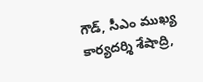గౌడ్, సీఎం ముఖ్య కార్యదర్శి శేషాద్రి,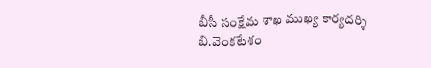బీసీ సంక్షేమ శాఖ ముఖ్య కార్యదర్శి బి.వెంకటేశం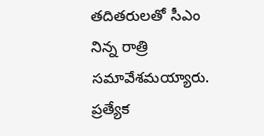తదితరులతో సీఎం నిన్న రాత్రి సమావేశమయ్యారు. ప్రత్యేక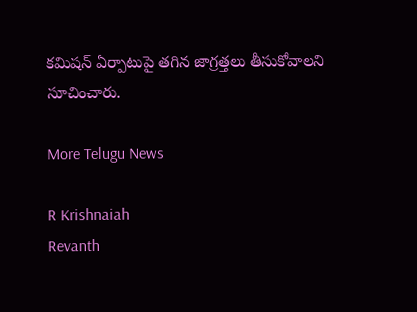కమిషన్ ఏర్పాటుపై తగిన జాగ్రత్తలు తీసుకోవాలని సూచించారు.

More Telugu News

R Krishnaiah
Revanth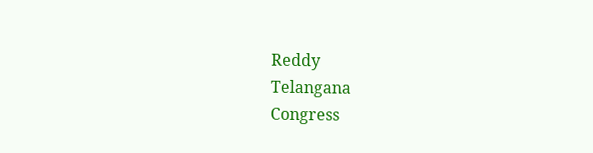Reddy
Telangana
Congress